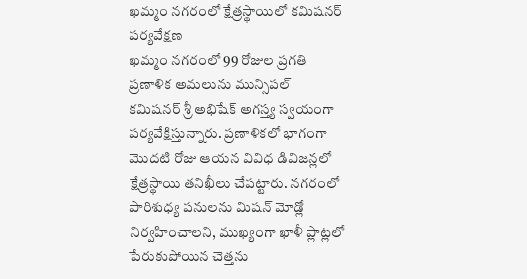ఖమ్మం నగరంలో క్షేత్రస్థాయిలో కమిషనర్ పర్యవేక్షణ
ఖమ్మం నగరంలో 99 రోజుల ప్రగతి ప్రణాళిక అమలును మున్సిపల్ కమిషనర్ శ్రీ అభిషేక్ అగస్త్య స్వయంగా పర్యవేక్షిస్తున్నారు. ప్రణాళికలో భాగంగా మొదటి రోజు ఆయన వివిధ డివిజన్లలో క్షేత్రస్థాయి తనిఖీలు చేపట్టారు. నగరంలో పారిశుధ్య పనులను మిషన్ మోడ్లో నిర్వహించాలని, ముఖ్యంగా ఖాళీ ప్లాట్లలో పేరుకుపోయిన చెత్తను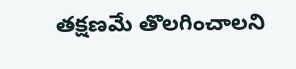తక్షణమే తొలగించాలని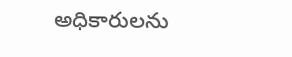అధికారులను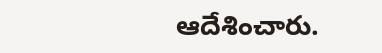ఆదేశించారు.